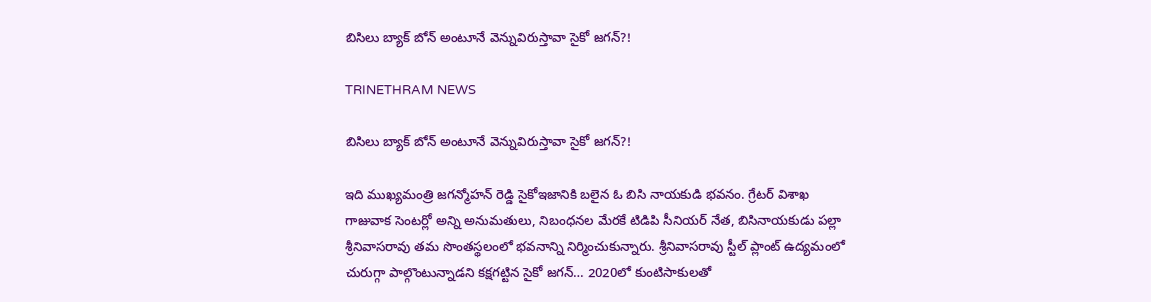బిసిలు బ్యాక్ బోన్ అంటూనే వెన్నువిరుస్తావా సైకో జగన్?!

TRINETHRAM NEWS

బిసిలు బ్యాక్ బోన్ అంటూనే వెన్నువిరుస్తావా సైకో జగన్?!

ఇది ముఖ్యమంత్రి జగన్మోహన్ రెడ్డి సైకోఇజానికి బలైన ఓ బిసి నాయకుడి భవనం. గ్రేటర్ విశాఖ గాజువాక సెంటర్లో అన్ని అనుమతులు, నిబంధనల మేరకే టిడిపి సీనియర్ నేత, బిసినాయకుడు పల్లా శ్రీనివాసరావు తమ సొంతస్థలంలో భవనాన్ని నిర్మించుకున్నారు. శ్రీనివాసరావు స్టీల్ ప్లాంట్ ఉద్యమంలో చురుగ్గా పాల్గొంటున్నాడని కక్షగట్టిన సైకో జగన్… 2020లో కుంటిసాకులతో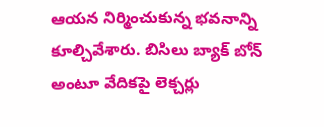ఆయన నిర్మించుకున్న భవనాన్ని కూల్చివేశారు. బిసిలు బ్యాక్ బోన్ అంటూ వేదికపై లెక్చర్లు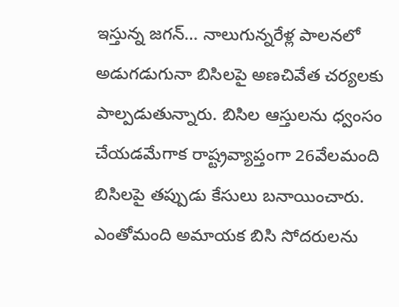ఇస్తున్న జగన్… నాలుగున్నరేళ్ల పాలనలో అడుగడుగునా బిసిలపై అణచివేత చర్యలకు పాల్పడుతున్నారు. బిసిల ఆస్తులను ధ్వంసం చేయడమేగాక రాష్ట్రవ్యాప్తంగా 26వేలమంది బిసిలపై తప్పుడు కేసులు బనాయించారు. ఎంతోమంది అమాయక బిసి సోదరులను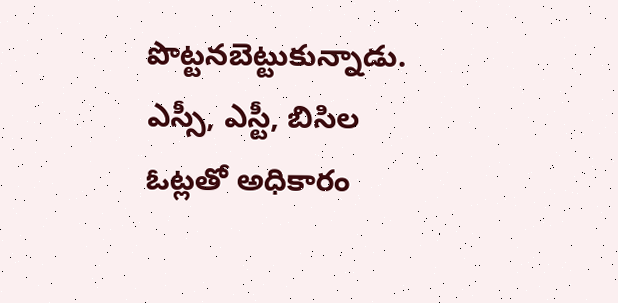పొట్టనబెట్టుకున్నాడు. ఎస్సీ, ఎస్టీ, బిసిల ఓట్లతో అధికారం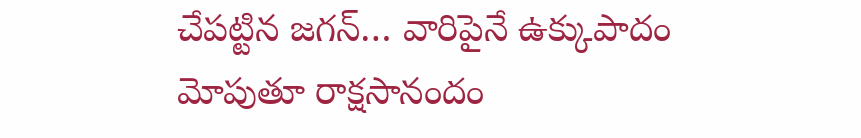చేపట్టిన జగన్… వారిపైనే ఉక్కుపాదం మోపుతూ రాక్షసానందం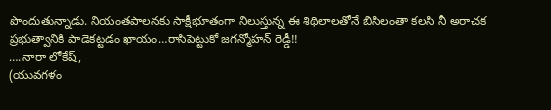పొందుతున్నాడు. నియంతపాలనకు సాక్షీభూతంగా నిలుస్తున్న ఈ శిథిలాలతోనే బిసిలంతా కలసి నీ అరాచక ప్రభుత్వానికి పాడెకట్టడం ఖాయం…రాసిపెట్టుకో జగన్మోహన్ రెడ్డీ!!
….నారా లోకేష్,
(యువగళం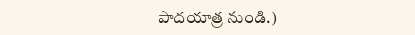పాదయాత్ర నుండి.)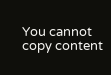You cannot copy content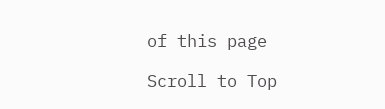of this page

Scroll to Top